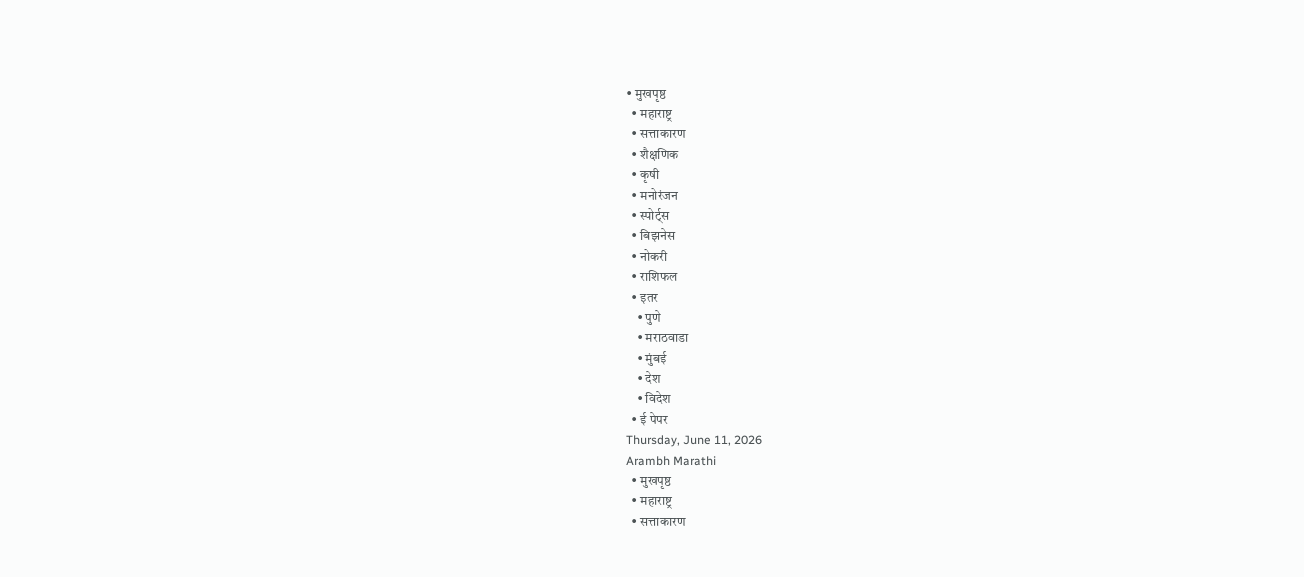• मुखपृष्ठ
  • महाराष्ट्र
  • सत्ताकारण
  • शैक्षणिक
  • कृषी
  • मनोरंजन
  • स्पोर्ट्स
  • बिझनेस
  • नोकरी
  • राशिफल
  • इतर
    • पुणे
    • मराठवाडा
    • मुंबई
    • देश
    • विदेश
  • ई पेपर
Thursday, June 11, 2026
Arambh Marathi
  • मुखपृष्ठ
  • महाराष्ट्र
  • सत्ताकारण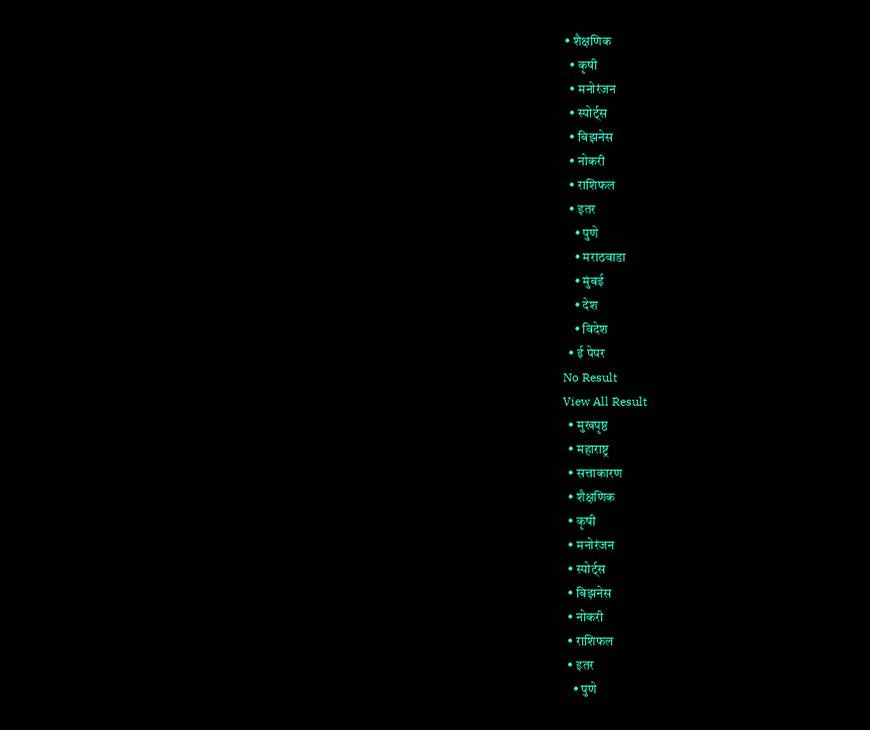• शैक्षणिक
  • कृषी
  • मनोरंजन
  • स्पोर्ट्स
  • बिझनेस
  • नोकरी
  • राशिफल
  • इतर
    • पुणे
    • मराठवाडा
    • मुंबई
    • देश
    • विदेश
  • ई पेपर
No Result
View All Result
  • मुखपृष्ठ
  • महाराष्ट्र
  • सत्ताकारण
  • शैक्षणिक
  • कृषी
  • मनोरंजन
  • स्पोर्ट्स
  • बिझनेस
  • नोकरी
  • राशिफल
  • इतर
    • पुणे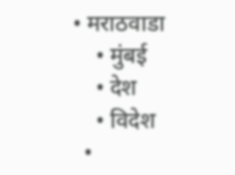• मराठवाडा
    • मुंबई
    • देश
    • विदेश
  •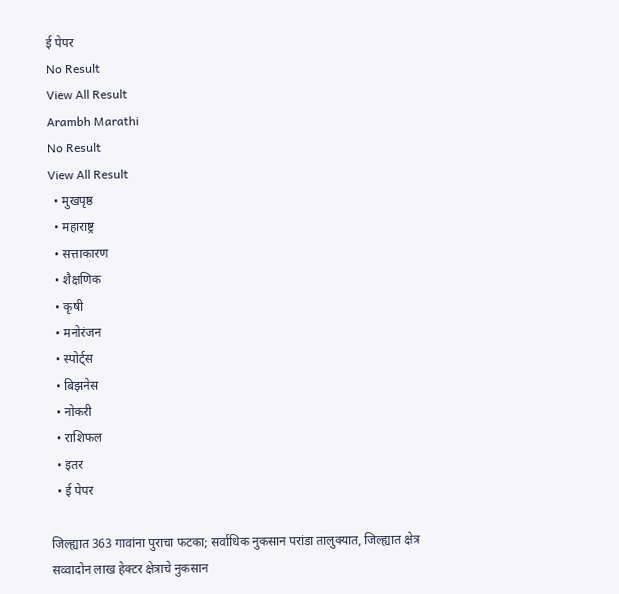ई पेपर
No Result
View All Result
Arambh Marathi
No Result
View All Result
  • मुखपृष्ठ
  • महाराष्ट्र
  • सत्ताकारण
  • शैक्षणिक
  • कृषी
  • मनोरंजन
  • स्पोर्ट्स
  • बिझनेस
  • नोकरी
  • राशिफल
  • इतर
  • ई पेपर

जिल्ह्यात 363 गावांना पुराचा फटका; सर्वाधिक नुकसान परांडा तालुक्यात, जिल्ह्यात क्षेत्र सव्वादोन लाख हेक्टर क्षेत्राचे नुकसान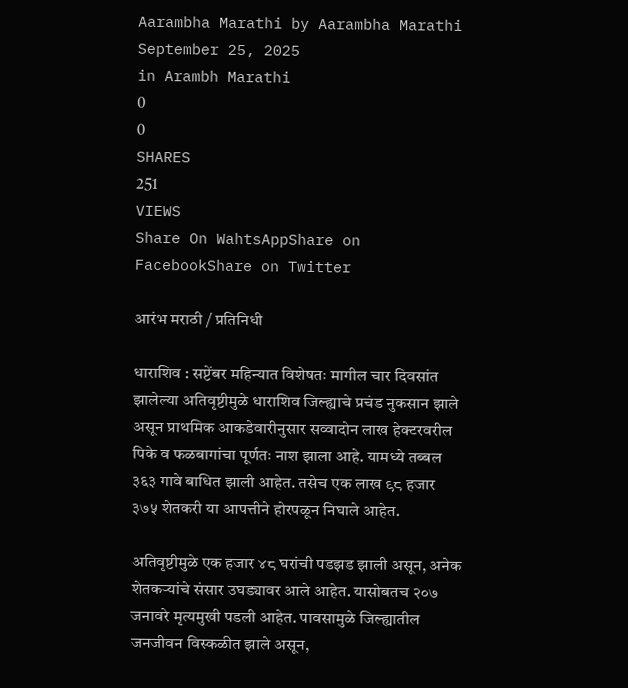Aarambha Marathi by Aarambha Marathi
September 25, 2025
in Arambh Marathi
0
0
SHARES
251
VIEWS
Share On WahtsAppShare on FacebookShare on Twitter

आरंभ मराठी / प्रतिनिधी

धाराशिव : सप्टेंबर महिन्यात विशेषतः मागील चार दिवसांत झालेल्या अतिवृष्टीमुळे धाराशिव जिल्ह्याचे प्रचंड नुकसान झाले असून प्राथमिक आकडेवारीनुसार सव्वादोन लाख हेक्टरवरील पिके व फळबागांचा पूर्णतः नाश झाला आहे. यामध्ये तब्बल ३६३ गावे बाधित झाली आहेत. तसेच एक लाख ९८ हजार ३७५ शेतकरी या आपत्तीने होरपळून निघाले आहेत.

अतिवृष्टीमुळे एक हजार ४८ घरांची पडझड झाली असून, अनेक शेतकऱ्यांचे संसार उघड्यावर आले आहेत. यासोबतच २०७ जनावरे मृत्यमुखी पडली आहेत. पावसामुळे जिल्ह्यातील जनजीवन विस्कळीत झाले असून,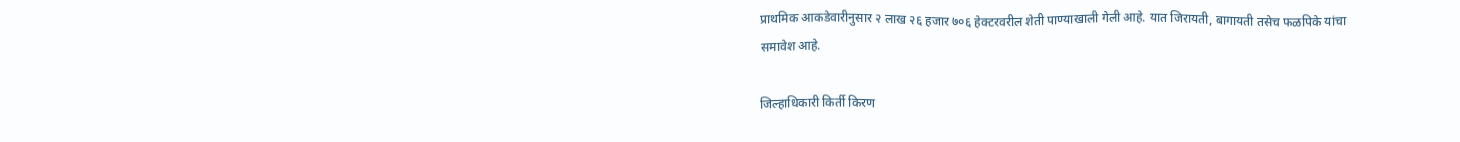प्राथमिक आकडेवारीनुसार २ लाख २६ हजार ७०६ हेक्टरवरील शेती पाण्याखाली गेली आहे. यात जिरायती, बागायती तसेच फळपिके यांचा समावेश आहे.

जिल्हाधिकारी किर्ती किरण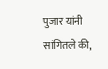पुजार यांनी सांगितले की,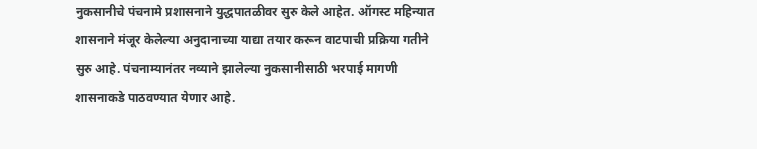नुकसानीचे पंचनामे प्रशासनाने युद्धपातळीवर सुरु केले आहेत. ऑगस्ट महिन्यात शासनाने मंजूर केलेल्या अनुदानाच्या याद्या तयार करून वाटपाची प्रक्रिया गतीने सुरु आहे. पंचनाम्यानंतर नव्याने झालेल्या नुकसानीसाठी भरपाई मागणी शासनाकडे पाठवण्यात येणार आहे.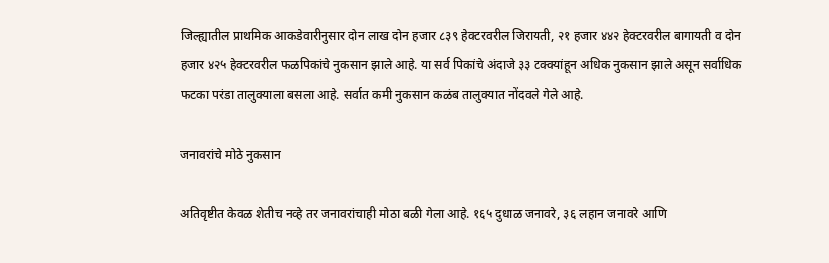जिल्ह्यातील प्राथमिक आकडेवारीनुसार दोन लाख दोन हजार ८३९ हेक्टरवरील जिरायती, २१ हजार ४४२ हेक्टरवरील बागायती व दोन हजार ४२५ हेक्टरवरील फळपिकांचे नुकसान झाले आहे. या सर्व पिकांचे अंदाजे ३३ टक्क्यांहून अधिक नुकसान झाले असून सर्वाधिक फटका परंडा तालुक्याला बसला आहे. सर्वात कमी नुकसान कळंब तालुक्यात नोंदवले गेले आहे.

जनावरांचे मोठे नुकसान

अतिवृष्टीत केवळ शेतीच नव्हे तर जनावरांचाही मोठा बळी गेला आहे. १६५ दुधाळ जनावरे, ३६ लहान जनावरे आणि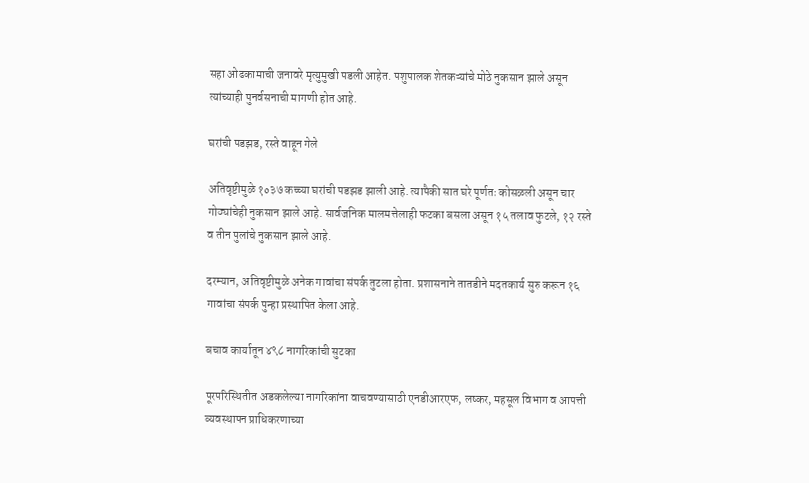सहा ओढकामाची जनावरे मृत्युमुखी पडली आहेत. पशुपालक शेतकऱ्यांचे मोठे नुकसान झाले असून त्यांच्याही पुनर्वसनाची मागणी होत आहे.

घरांची पडझड, रस्ते वाहून गेले

अतिवृष्टीमुळे १०३७ कच्च्या घरांची पडझड झाली आहे. त्यापैकी सात घरे पूर्णतः कोसळली असून चार गोठ्यांचेही नुकसान झाले आहे. सार्वजनिक मालमत्तेलाही फटका बसला असून १५ तलाव फुटले, १२ रस्ते व तीन पुलांचे नुकसान झाले आहे.

दरम्यान, अतिवृष्टीमुळे अनेक गावांचा संपर्क तुटला होता. प्रशासनाने तातडीने मदतकार्य सुरु करून १६ गावांचा संपर्क पुन्हा प्रस्थापित केला आहे.

बचाव कार्यातून ४९८ नागरिकांची सुटका

पूरपरिस्थितीत अडकलेल्या नागरिकांना वाचवण्यासाठी एनडीआरएफ, लष्कर, महसूल विभाग व आपत्ती व्यवस्थापन प्राधिकरणाच्या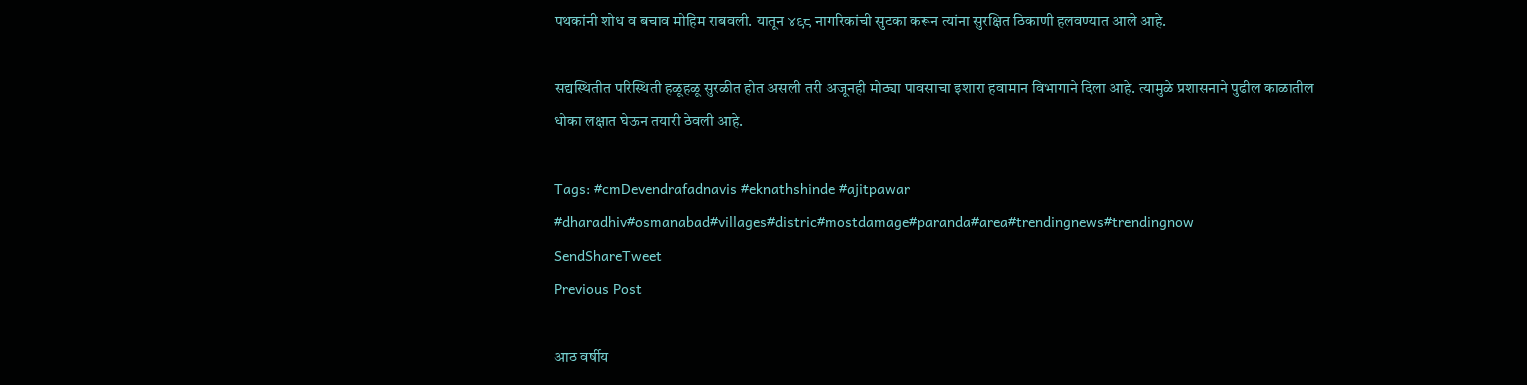पथकांनी शोध व बचाव मोहिम राबवली. यातून ४९८ नागरिकांची सुटका करून त्यांना सुरक्षित ठिकाणी हलवण्यात आले आहे.

सद्यस्थितीत परिस्थिती हळूहळू सुरळीत होत असली तरी अजूनही मोठ्या पावसाचा इशारा हवामान विभागाने दिला आहे. त्यामुळे प्रशासनाने पुढील काळातील धोका लक्षात घेऊन तयारी ठेवली आहे.

Tags: #cmDevendrafadnavis #eknathshinde #ajitpawar #dharadhiv#osmanabad#villages#distric#mostdamage#paranda#area#trendingnews#trendingnow
SendShareTweet
Previous Post

आठ वर्षीय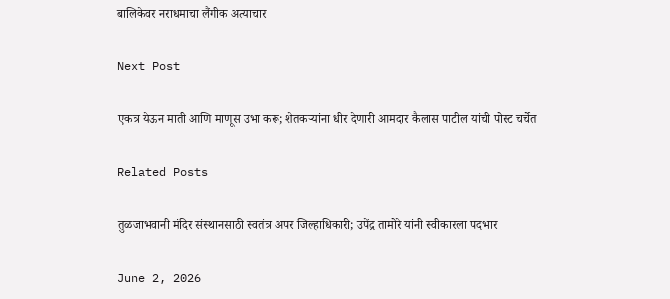बालिकेवर नराधमाचा लैंगीक अत्याचार

Next Post

एकत्र येऊन माती आणि माणूस उभा करू; शेतकऱ्यांना धीर देणारी आमदार कैलास पाटील यांची पोस्ट चर्चेत

Related Posts

तुळजाभवानी मंदिर संस्थानसाठी स्वतंत्र अपर जिल्हाधिकारी; उपेंद्र तामोरे यांनी स्वीकारला पदभार

June 2, 2026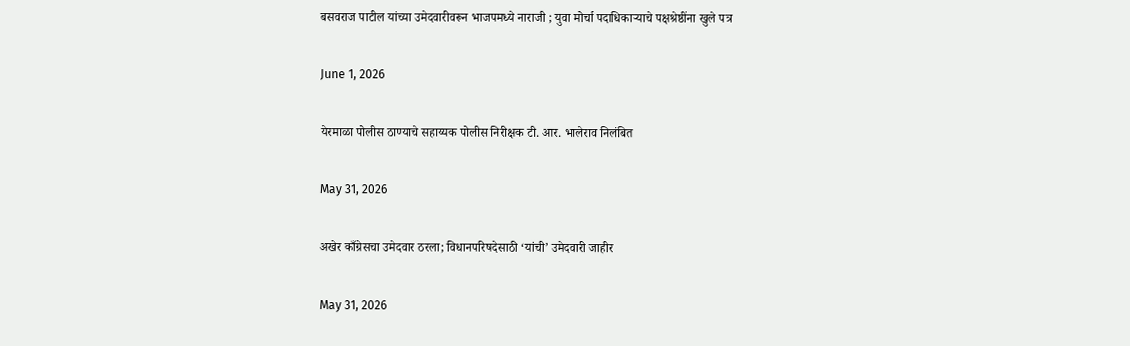बसवराज पाटील यांच्या उमेदवारीवरून भाजपमध्ये नाराजी ; युवा मोर्चा पदाधिकाऱ्याचे पक्षश्रेष्ठींना खुले पत्र

June 1, 2026

येरमाळा पोलीस ठाण्याचे सहाय्यक पोलीस निरीक्षक टी. आर. भालेराव निलंबित

May 31, 2026

अखेर काँग्रेसचा उमेदवार ठरला; विधानपरिषदेसाठी ‘यांची’ उमेदवारी जाहीर

May 31, 2026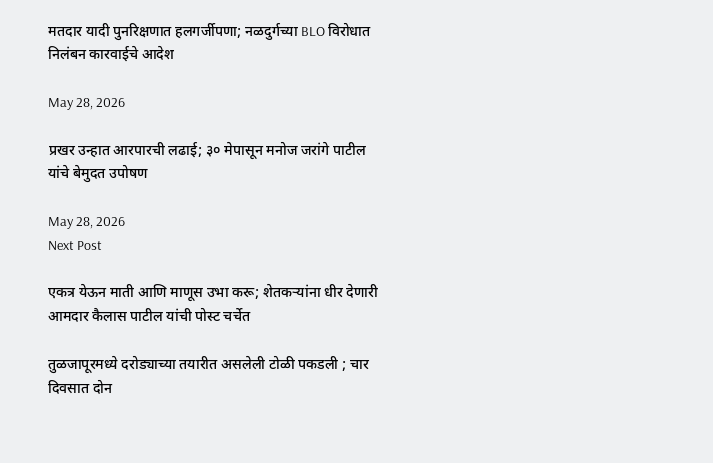मतदार यादी पुनरिक्षणात हलगर्जीपणा; नळदुर्गच्या BLO विरोधात निलंबन कारवाईचे आदेश

May 28, 2026

प्रखर उन्हात आरपारची लढाई; ३० मेपासून मनोज जरांगे पाटील यांचे बेमुदत उपोषण

May 28, 2026
Next Post

एकत्र येऊन माती आणि माणूस उभा करू; शेतकऱ्यांना धीर देणारी आमदार कैलास पाटील यांची पोस्ट चर्चेत

तुळजापूरमध्ये दरोड्याच्या तयारीत असलेली टोळी पकडली ; चार दिवसात दोन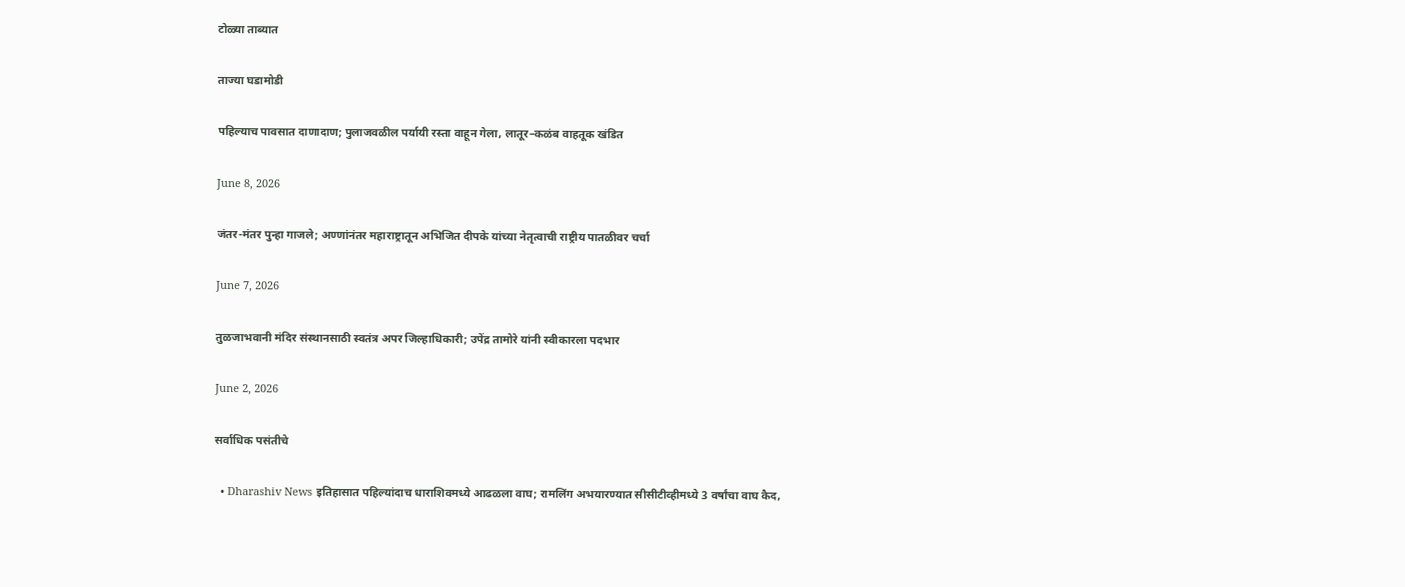टोळ्या ताब्यात

ताज्या घडामोडी

पहिल्याच पावसात दाणादाण; पुलाजवळील पर्यायी रस्ता वाहून गेला, लातूर–कळंब वाहतूक खंडित

June 8, 2026

जंतर-मंतर पुन्हा गाजले; अण्णांनंतर महाराष्ट्रातून अभिजित दीपके यांच्या नेतृत्वाची राष्ट्रीय पातळीवर चर्चा

June 7, 2026

तुळजाभवानी मंदिर संस्थानसाठी स्वतंत्र अपर जिल्हाधिकारी; उपेंद्र तामोरे यांनी स्वीकारला पदभार

June 2, 2026

सर्वाधिक पसंतीचे

  • Dharashiv News इतिहासात पहिल्यांदाच धाराशिवमध्ये आढळला वाघ; रामलिंग अभयारण्यात सीसीटीव्हीमध्ये 3 वर्षांचा वाघ कैद,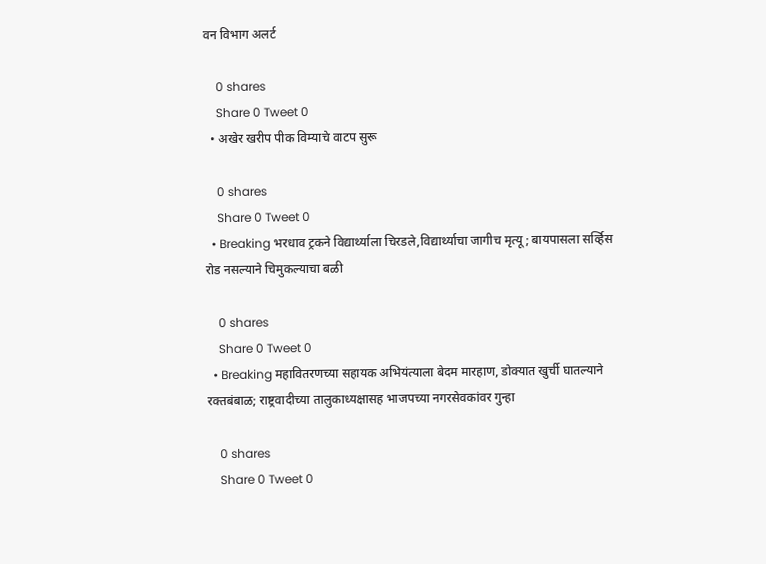वन विभाग अलर्ट

    0 shares
    Share 0 Tweet 0
  • अखेर खरीप पीक विम्याचे वाटप सुरू

    0 shares
    Share 0 Tweet 0
  • Breaking भरधाव ट्रकने विद्यार्थ्याला चिरडले,विद्यार्थ्याचा जागीच मृत्यू; बायपासला सर्व्हिस रोड नसल्याने चिमुकल्याचा बळी

    0 shares
    Share 0 Tweet 0
  • Breaking महावितरणच्या सहायक अभियंत्याला बेदम मारहाण, डोक्यात खुर्ची घातल्याने रक्तबंबाळ; राष्ट्रवादीच्या तालुकाध्यक्षासह भाजपच्या नगरसेवकांवर गुन्हा

    0 shares
    Share 0 Tweet 0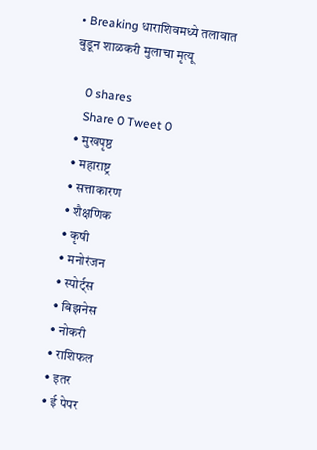• Breaking धाराशिवमध्ये तलावात बुडून शाळकरी मुलाचा मृत्यू

    0 shares
    Share 0 Tweet 0
  • मुखपृष्ठ
  • महाराष्ट्र
  • सत्ताकारण
  • शैक्षणिक
  • कृषी
  • मनोरंजन
  • स्पोर्ट्स
  • बिझनेस
  • नोकरी
  • राशिफल
  • इतर
  • ई पेपर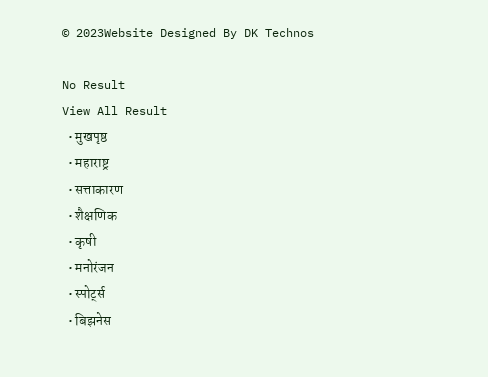© 2023Website Designed By DK Technos

No Result
View All Result
  • मुखपृष्ठ
  • महाराष्ट्र
  • सत्ताकारण
  • शैक्षणिक
  • कृषी
  • मनोरंजन
  • स्पोर्ट्स
  • बिझनेस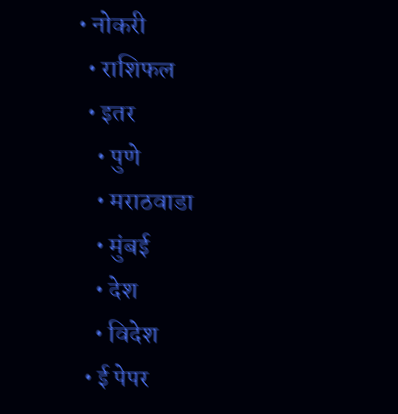• नोकरी
  • राशिफल
  • इतर
    • पुणे
    • मराठवाडा
    • मुंबई
    • देश
    • विदेश
  • ई पेपर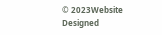© 2023Website Designed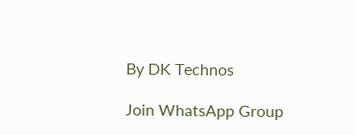By DK Technos

Join WhatsApp Group